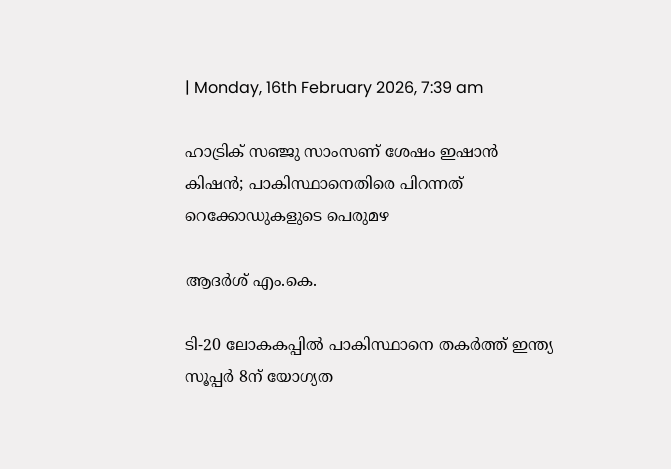| Monday, 16th February 2026, 7:39 am

ഹാട്രിക് സഞ്ജു സാംസണ് ശേഷം ഇഷാന്‍ കിഷന്‍; പാകിസ്ഥാനെതിരെ പിറന്നത് റെക്കോഡുകളുടെ പെരുമഴ

ആദര്‍ശ് എം.കെ.

ടി-20 ലോകകപ്പില്‍ പാകിസ്ഥാനെ തകര്‍ത്ത് ഇന്ത്യ സൂപ്പര്‍ 8ന് യോഗ്യത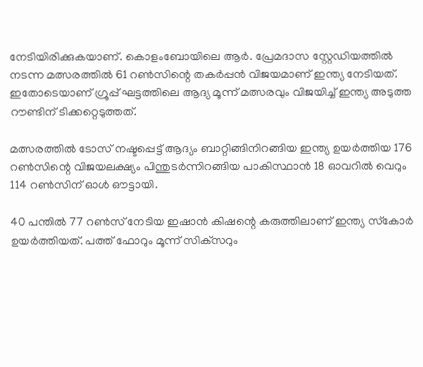നേടിയിരിക്കുകയാണ്. കൊളംബോയിലെ ആര്‍. പ്രേമദാസ സ്റ്റേഡിയത്തില്‍ നടന്ന മത്സരത്തില്‍ 61 റണ്‍സിന്റെ തകര്‍പ്പന്‍ വിജയമാണ് ഇന്ത്യ നേടിയത്. ഇതോടെയാണ് ഗ്രൂപ്പ് ഘട്ടത്തിലെ ആദ്യ മൂന്ന് മത്സരവും വിജയിച്ച് ഇന്ത്യ അടുത്ത റൗണ്ടിന് ടിക്കറ്റെടുത്തത്.

മത്സരത്തില്‍ ടോസ് നഷ്ടപ്പെട്ട് ആദ്യം ബാറ്റിങ്ങിനിറങ്ങിയ ഇന്ത്യ ഉയര്‍ത്തിയ 176 റണ്‍സിന്റെ വിജയലക്ഷ്യം പിന്തുടര്‍ന്നിറങ്ങിയ പാകിസ്ഥാന്‍ 18 ഓവറില്‍ വെറും 114 റണ്‍സിന് ഓള്‍ ഔട്ടായി.

40 പന്തില്‍ 77 റണ്‍സ് നേടിയ ഇഷാന്‍ കിഷന്റെ കരുത്തിലാണ് ഇന്ത്യ സ്‌കോര്‍ ഉയര്‍ത്തിയത്. പത്ത് ഫോറും മൂന്ന് സിക്‌സറും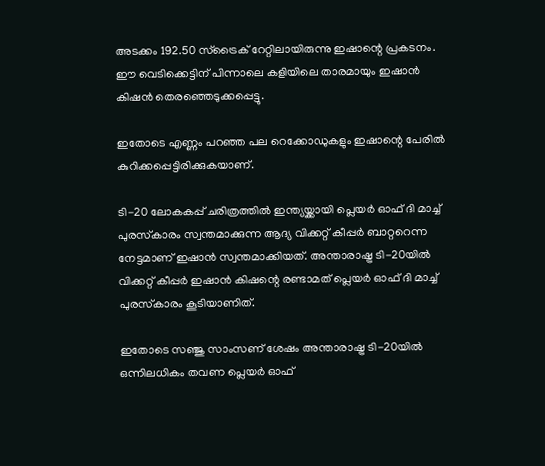അടക്കം 192.50 സ്‌ട്രൈക് റേറ്റിലായിരുന്നു ഇഷാന്റെ പ്രകടനം. ഈ വെടിക്കെട്ടിന് പിന്നാലെ കളിയിലെ താരമായും ഇഷാന്‍ കിഷന്‍ തെരഞ്ഞെടുക്കപ്പെട്ടു.

ഇതോടെ എണ്ണം പറഞ്ഞ പല റെക്കോഡുകളും ഇഷാന്റെ പേരില്‍ കുറിക്കപ്പെട്ടിരിക്കുകയാണ്.

ടി-20 ലോകകപ്പ് ചരിത്രത്തില്‍ ഇന്ത്യയ്ക്കായി പ്ലെയര്‍ ഓഫ് ദി മാച്ച് പുരസ്‌കാരം സ്വന്തമാക്കുന്ന ആദ്യ വിക്കറ്റ് കീപ്പര്‍ ബാറ്ററെന്ന നേട്ടമാണ് ഇഷാന്‍ സ്വന്തമാക്കിയത്. അന്താരാഷ്ട്ര ടി-20യില്‍ വിക്കറ്റ് കീപ്പര്‍ ഇഷാന്‍ കിഷന്റെ രണ്ടാമത് പ്ലെയര്‍ ഓഫ് ദി മാച്ച് പുരസ്‌കാരം കൂടിയാണിത്.

ഇതോടെ സഞ്ജു സാംസണ് ശേഷം അന്താരാഷ്ട്ര ടി-20യില്‍ ഒന്നിലധികം തവണ പ്ലെയര്‍ ഓഫ്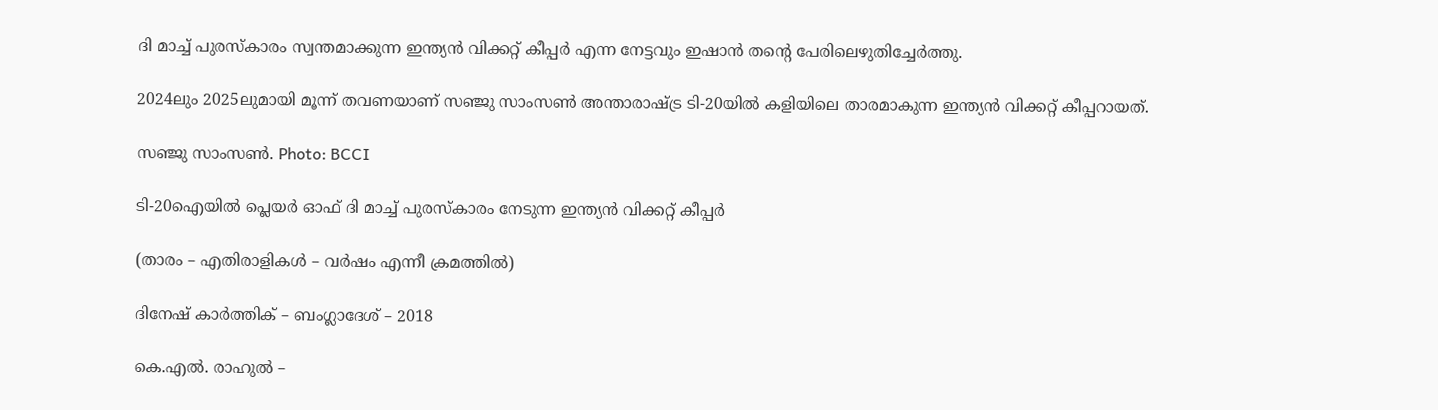ദി മാച്ച് പുരസ്‌കാരം സ്വന്തമാക്കുന്ന ഇന്ത്യന്‍ വിക്കറ്റ് കീപ്പര്‍ എന്ന നേട്ടവും ഇഷാന്‍ തന്റെ പേരിലെഴുതിച്ചേര്‍ത്തു.

2024ലും 2025ലുമായി മൂന്ന് തവണയാണ് സഞ്ജു സാംസണ്‍ അന്താരാഷ്ട്ര ടി-20യില്‍ കളിയിലെ താരമാകുന്ന ഇന്ത്യന്‍ വിക്കറ്റ് കീപ്പറായത്.

സഞ്ജു സാംസണ്‍. Photo: BCCI

ടി-20ഐയില്‍ പ്ലെയര്‍ ഓഫ് ദി മാച്ച് പുരസ്‌കാരം നേടുന്ന ഇന്ത്യന്‍ വിക്കറ്റ് കീപ്പര്‍

(താരം – എതിരാളികള്‍ – വര്‍ഷം എന്നീ ക്രമത്തില്‍)

ദിനേഷ് കാര്‍ത്തിക് – ബംഗ്ലാദേശ് – 2018

കെ.എല്‍. രാഹുല്‍ –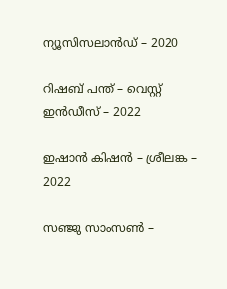ന്യൂസിസലാന്‍ഡ് – 2020

റിഷബ് പന്ത് – വെസ്റ്റ് ഇന്‍ഡീസ് – 2022

ഇഷാന്‍ കിഷന്‍ – ശ്രീലങ്ക – 2022

സഞ്ജു സാംസണ്‍ –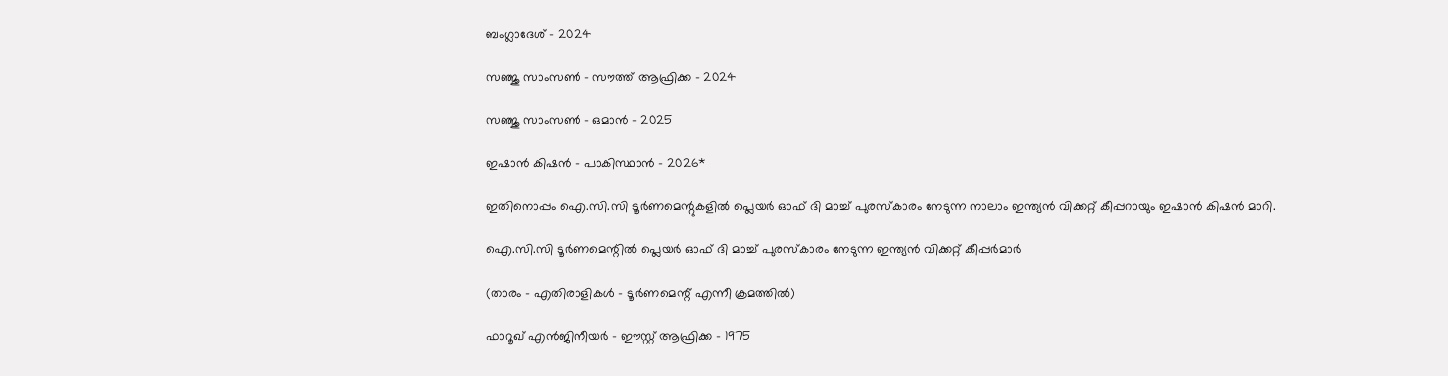ബംഗ്ലാദേശ് – 2024

സഞ്ജു സാംസണ്‍ – സൗത്ത് ആഫ്രിക്ക – 2024

സഞ്ജു സാംസണ്‍ – ഒമാന്‍ – 2025

ഇഷാന്‍ കിഷന്‍ – പാകിസ്ഥാന്‍ – 2026*

ഇതിനൊപ്പം ഐ.സി.സി ടൂര്‍ണമെന്റുകളില്‍ പ്ലെയര്‍ ഓഫ് ദി മാച്ച് പുരസ്‌കാരം നേടുന്ന നാലാം ഇന്ത്യന്‍ വിക്കറ്റ് കീപ്പറായും ഇഷാന്‍ കിഷന്‍ മാറി.

ഐ.സി.സി ടൂര്‍ണമെന്റില്‍ പ്ലെയര്‍ ഓഫ് ദി മാച്ച് പുരസ്‌കാരം നേടുന്ന ഇന്ത്യന്‍ വിക്കറ്റ് കീപ്പര്‍മാര്‍

(താരം – എതിരാളികള്‍ – ടൂര്‍ണമെന്റ് എന്നീ ക്രമത്തില്‍)

ഫാറൂഖ് എന്‍ജിനീയര്‍ – ഈസ്റ്റ് ആഫ്രിക്ക – 1975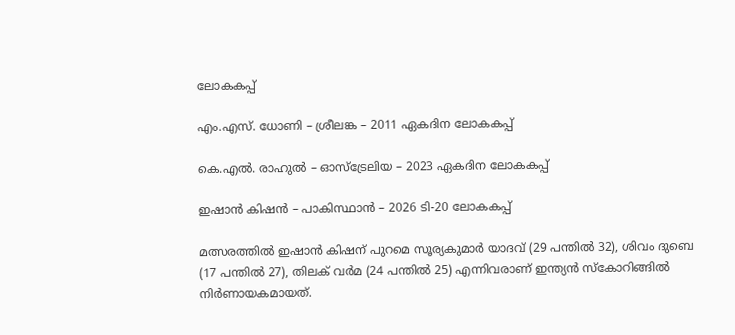ലോകകപ്പ്

എം.എസ്. ധോണി – ശ്രീലങ്ക – 2011 ഏകദിന ലോകകപ്പ്

കെ.എല്‍. രാഹുല്‍ – ഓസ്‌ട്രേലിയ – 2023 ഏകദിന ലോകകപ്പ്

ഇഷാന്‍ കിഷന്‍ – പാകിസ്ഥാന്‍ – 2026 ടി-20 ലോകകപ്പ്

മത്സരത്തില്‍ ഇഷാന്‍ കിഷന് പുറമെ സൂര്യകുമാര്‍ യാദവ് (29 പന്തില്‍ 32), ശിവം ദുബെ (17 പന്തില്‍ 27), തിലക് വര്‍മ (24 പന്തില്‍ 25) എന്നിവരാണ് ഇന്ത്യന്‍ സ്‌കോറിങ്ങില്‍ നിര്‍ണായകമായത്.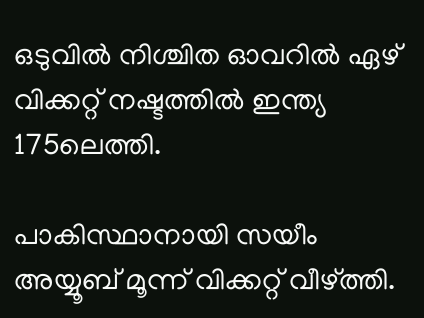ഒടുവില്‍ നിശ്ചിത ഓവറില്‍ ഏഴ് വിക്കറ്റ് നഷ്ടത്തില്‍ ഇന്ത്യ 175ലെത്തി.

പാകിസ്ഥാനായി സയീം അയ്യൂബ് മൂന്ന് വിക്കറ്റ് വീഴ്ത്തി.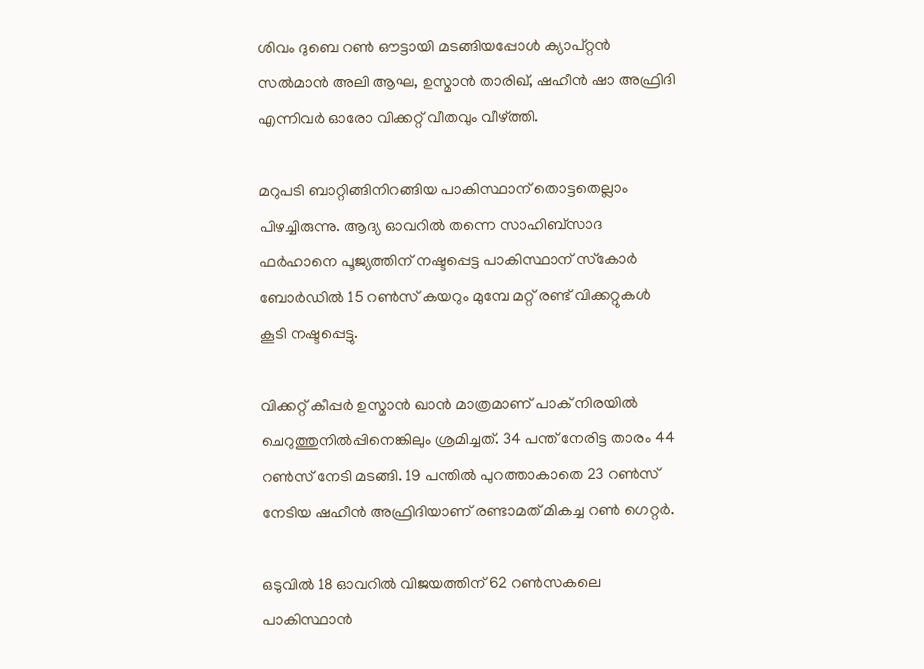ശിവം ദുബെ റണ്‍ ഔട്ടായി മടങ്ങിയപ്പോള്‍ ക്യാപ്റ്റന്‍ സല്‍മാന്‍ അലി ആഘ, ഉസ്മാന്‍ താരിഖ്, ഷഹീന്‍ ഷാ അഫ്രിദി എന്നിവര്‍ ഓരോ വിക്കറ്റ് വീതവും വീഴ്ത്തി.

മറുപടി ബാറ്റിങ്ങിനിറങ്ങിയ പാകിസ്ഥാന് തൊട്ടതെല്ലാം പിഴച്ചിരുന്നു. ആദ്യ ഓവറില്‍ തന്നെ സാഹിബ്‌സാദ ഫര്‍ഹാനെ പൂജ്യത്തിന് നഷ്ടപ്പെട്ട പാകിസ്ഥാന് സ്‌കോര്‍ ബോര്‍ഡില്‍ 15 റണ്‍സ് കയറും മുമ്പേ മറ്റ് രണ്ട് വിക്കറ്റുകള്‍ കൂടി നഷ്ടപ്പെട്ടു.

വിക്കറ്റ് കീപ്പര്‍ ഉസ്മാന്‍ ഖാന്‍ മാത്രമാണ് പാക് നിരയില്‍ ചെറുത്തുനില്‍പ്പിനെങ്കിലും ശ്രമിച്ചത്. 34 പന്ത് നേരിട്ട താരം 44 റണ്‍സ് നേടി മടങ്ങി. 19 പന്തില്‍ പുറത്താകാതെ 23 റണ്‍സ് നേടിയ ഷഹീന്‍ അഫ്രിദിയാണ് രണ്ടാമത് മികച്ച റണ്‍ ഗെറ്റര്‍.

ഒടുവില്‍ 18 ഓവറില്‍ വിജയത്തിന് 62 റണ്‍സകലെ പാകിസ്ഥാന്‍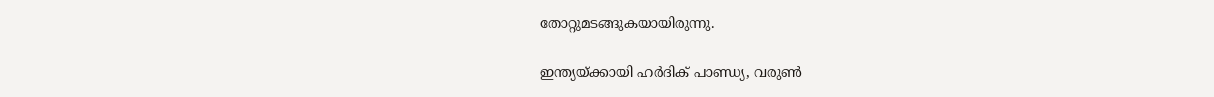തോറ്റുമടങ്ങുകയായിരുന്നു.

ഇന്ത്യയ്ക്കായി ഹര്‍ദിക് പാണ്ഡ്യ, വരുണ്‍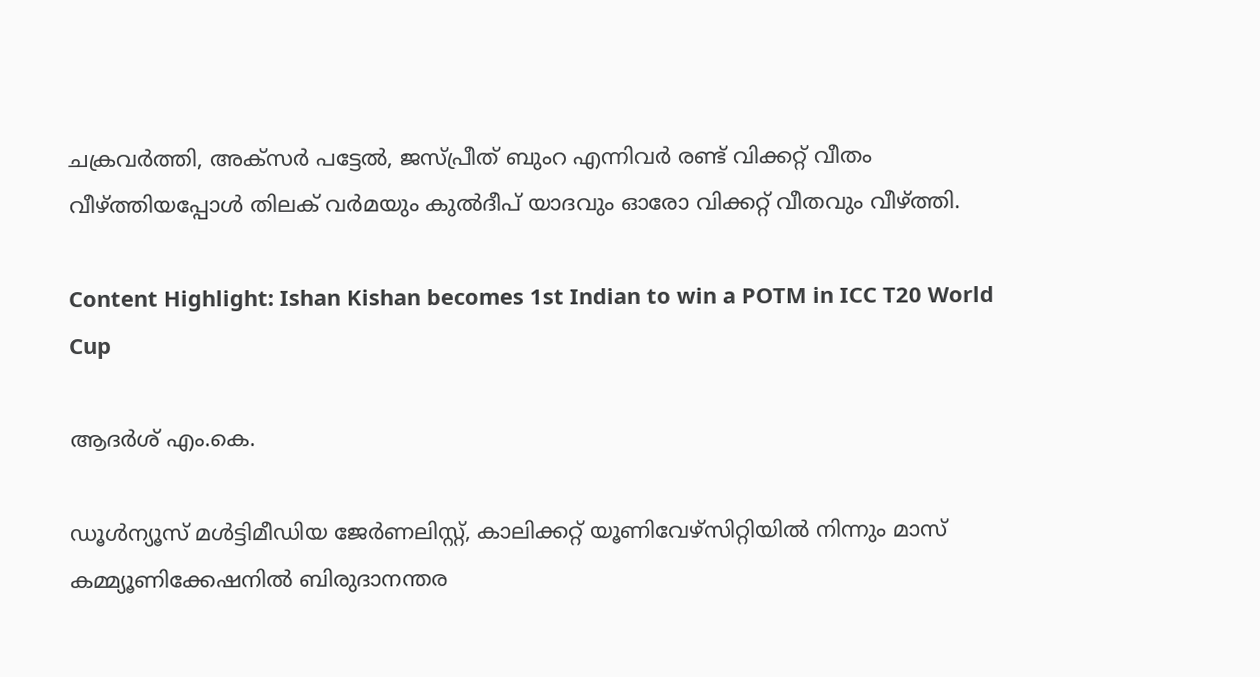ചക്രവര്‍ത്തി, അക്‌സര്‍ പട്ടേല്‍, ജസ്പ്രീത് ബുംറ എന്നിവര്‍ രണ്ട് വിക്കറ്റ് വീതം വീഴ്ത്തിയപ്പോള്‍ തിലക് വര്‍മയും കുല്‍ദീപ് യാദവും ഓരോ വിക്കറ്റ് വീതവും വീഴ്ത്തി.

Content Highlight: Ishan Kishan becomes 1st Indian to win a POTM in ICC T20 World Cup

ആദര്‍ശ് എം.കെ.

ഡൂള്‍ന്യൂസ് മള്‍ട്ടിമീഡിയ ജേര്‍ണലിസ്റ്റ്, കാലിക്കറ്റ് യൂണിവേഴ്സിറ്റിയില്‍ നിന്നും മാസ് കമ്മ്യൂണിക്കേഷനില്‍ ബിരുദാനന്തര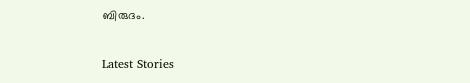ബിരുദം.

Latest Stories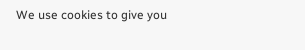We use cookies to give you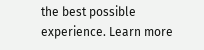the best possible experience. Learn more